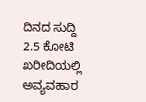ದಿನದ ಸುದ್ದಿ
2.5 ಕೋಟಿ ಖರೀದಿಯಲ್ಲಿ ಅವ್ಯವಹಾರ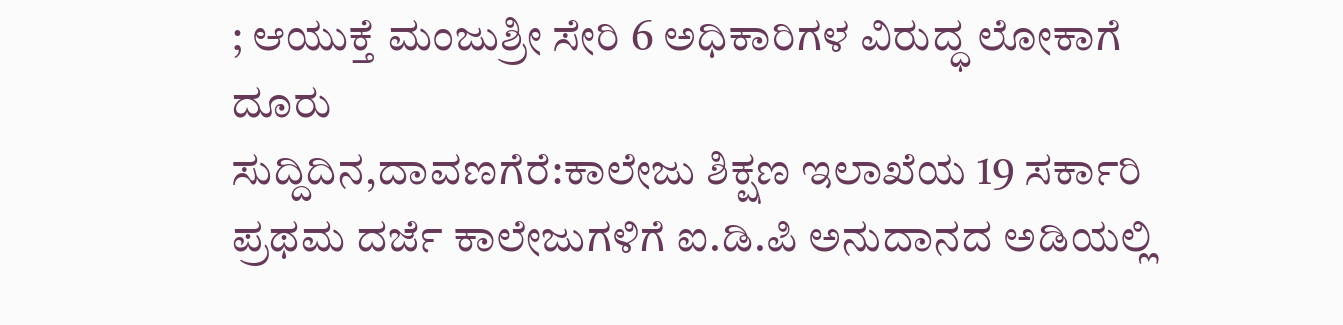; ಆಯುಕ್ತೆ ಮಂಜುಶ್ರೀ ಸೇರಿ 6 ಅಧಿಕಾರಿಗಳ ವಿರುದ್ಧ ಲೋಕಾಗೆ ದೂರು
ಸುದ್ದಿದಿನ,ದಾವಣಗೆರೆ:ಕಾಲೇಜು ಶಿಕ್ಷಣ ಇಲಾಖೆಯ 19 ಸರ್ಕಾರಿ ಪ್ರಥಮ ದರ್ಜೆ ಕಾಲೇಜುಗಳಿಗೆ ಐ.ಡಿ.ಪಿ ಅನುದಾನದ ಅಡಿಯಲ್ಲಿ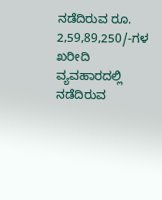ನಡೆದಿರುವ ರೂ. 2,59,89,250/-ಗಳ ಖರೀದಿ ವ್ಯವಹಾರದಲ್ಲಿ ನಡೆದಿರುವ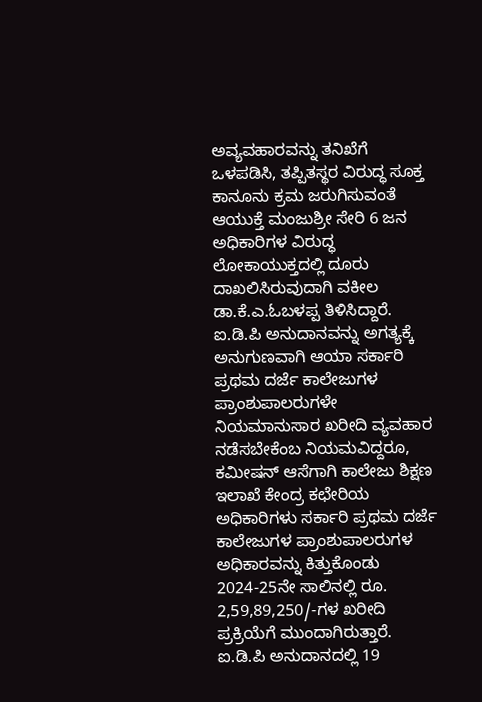ಅವ್ಯವಹಾರವನ್ನು ತನಿಖೆಗೆ ಒಳಪಡಿಸಿ, ತಪ್ಪಿತಸ್ಥರ ವಿರುದ್ಧ ಸೂಕ್ತ ಕಾನೂನು ಕ್ರಮ ಜರುಗಿಸುವಂತೆ ಆಯುಕ್ತೆ ಮಂಜುಶ್ರೀ ಸೇರಿ 6 ಜನ ಅಧಿಕಾರಿಗಳ ವಿರುದ್ಧ ಲೋಕಾಯುಕ್ತದಲ್ಲಿ ದೂರು ದಾಖಲಿಸಿರುವುದಾಗಿ ವಕೀಲ ಡಾ.ಕೆ.ಎ.ಓಬಳಪ್ಪ ತಿಳಿಸಿದ್ದಾರೆ.
ಐ.ಡಿ.ಪಿ ಅನುದಾನವನ್ನು ಅಗತ್ಯಕ್ಕೆ ಅನುಗುಣವಾಗಿ ಆಯಾ ಸರ್ಕಾರಿ ಪ್ರಥಮ ದರ್ಜೆ ಕಾಲೇಜುಗಳ ಪ್ರಾಂಶುಪಾಲರುಗಳೇ ನಿಯಮಾನುಸಾರ ಖರೀದಿ ವ್ಯವಹಾರ ನಡೆಸಬೇಕೆಂಬ ನಿಯಮವಿದ್ದರೂ, ಕಮೀಷನ್ ಆಸೆಗಾಗಿ ಕಾಲೇಜು ಶಿಕ್ಷಣ ಇಲಾಖೆ ಕೇಂದ್ರ ಕಛೇರಿಯ ಅಧಿಕಾರಿಗಳು ಸರ್ಕಾರಿ ಪ್ರಥಮ ದರ್ಜೆ ಕಾಲೇಜುಗಳ ಪ್ರಾಂಶುಪಾಲರುಗಳ ಅಧಿಕಾರವನ್ನು ಕಿತ್ತುಕೊಂಡು 2024-25ನೇ ಸಾಲಿನಲ್ಲಿ ರೂ. 2,59,89,250/-ಗಳ ಖರೀದಿ ಪ್ರಕ್ರಿಯೆಗೆ ಮುಂದಾಗಿರುತ್ತಾರೆ. ಐ.ಡಿ.ಪಿ ಅನುದಾನದಲ್ಲಿ 19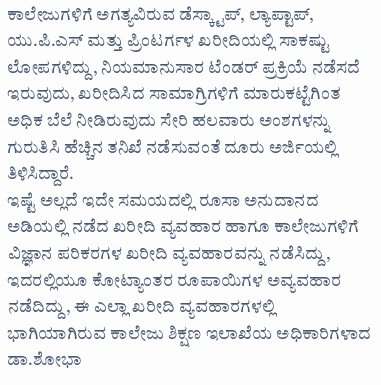ಕಾಲೇಜುಗಳಿಗೆ ಅಗತ್ಯವಿರುವ ಡೆಸ್ಕ್ಟಾಪ್, ಲ್ಯಾಪ್ಟಾಪ್, ಯು.ಪಿ.ಎಸ್ ಮತ್ತು ಪ್ರಿಂಟರ್ಗಳ ಖರೀದಿಯಲ್ಲಿ ಸಾಕಷ್ಟು ಲೋಪಗಳಿದ್ದು, ನಿಯಮಾನುಸಾರ ಟೆಂಡರ್ ಪ್ರಕ್ರಿಯೆ ನಡೆಸದೆ ಇರುವುದು, ಖರೀದಿಸಿದ ಸಾಮಾಗ್ರಿಗಳಿಗೆ ಮಾರುಕಟ್ಟೆಗಿಂತ ಅಧಿಕ ಬೆಲೆ ನೀಡಿರುವುದು ಸೇರಿ ಹಲವಾರು ಅಂಶಗಳನ್ನು ಗುರುತಿಸಿ ಹೆಚ್ಚಿನ ತನಿಖೆ ನಡೆಸುವಂತೆ ದೂರು ಅರ್ಜಿಯಲ್ಲಿ ತಿಳಿಸಿದ್ದಾರೆ.
ಇಷ್ಟೆ ಅಲ್ಲದೆ ಇದೇ ಸಮಯದಲ್ಲಿ ರೂಸಾ ಅನುದಾನದ ಅಡಿಯಲ್ಲಿ ನಡೆದ ಖರೀದಿ ವ್ಯವಹಾರ ಹಾಗೂ ಕಾಲೇಜುಗಳಿಗೆ ವಿಜ್ಞಾನ ಪರಿಕರಗಳ ಖರೀದಿ ವ್ಯವಹಾರವನ್ನು ನಡೆಸಿದ್ದು, ಇದರಲ್ಲಿಯೂ ಕೋಟ್ಯಾಂತರ ರೂಪಾಯಿಗಳ ಅವ್ಯವಹಾರ ನಡೆದಿದ್ದು, ಈ ಎಲ್ಲಾ ಖರೀದಿ ವ್ಯವಹಾರಗಳಲ್ಲಿ ಭಾಗಿಯಾಗಿರುವ ಕಾಲೇಜು ಶಿಕ್ಷಣ ಇಲಾಖೆಯ ಅಧಿಕಾರಿಗಳಾದ ಡಾ.ಶೋಭಾ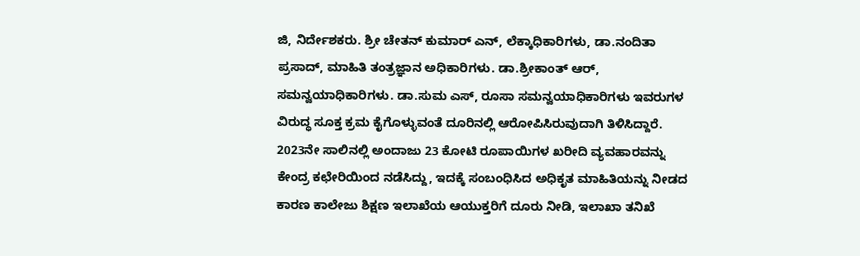ಜಿ, ನಿರ್ದೇಶಕರು. ಶ್ರೀ ಚೇತನ್ ಕುಮಾರ್ ಎನ್, ಲೆಕ್ಕಾಧಿಕಾರಿಗಳು, ಡಾ.ನಂದಿತಾ ಪ್ರಸಾದ್, ಮಾಹಿತಿ ತಂತ್ರಜ್ಞಾನ ಅಧಿಕಾರಿಗಳು. ಡಾ.ಶ್ರೀಕಾಂತ್ ಆರ್, ಸಮನ್ವಯಾಧಿಕಾರಿಗಳು. ಡಾ.ಸುಮ ಎಸ್, ರೂಸಾ ಸಮನ್ವಯಾಧಿಕಾರಿಗಳು ಇವರುಗಳ ವಿರುದ್ಧ ಸೂಕ್ತ ಕ್ರಮ ಕೈಗೊಳ್ಳುವಂತೆ ದೂರಿನಲ್ಲಿ ಆರೋಪಿಸಿರುವುದಾಗಿ ತಿಳಿಸಿದ್ದಾರೆ.
2023ನೇ ಸಾಲಿನಲ್ಲಿ ಅಂದಾಜು 23 ಕೋಟಿ ರೂಪಾಯಿಗಳ ಖರೀದಿ ವ್ಯವಹಾರವನ್ನು ಕೇಂದ್ರ ಕಛೇರಿಯಿಂದ ನಡೆಸಿದ್ದು, ಇದಕ್ಕೆ ಸಂಬಂಧಿಸಿದ ಅಧಿಕೃತ ಮಾಹಿತಿಯನ್ನು ನೀಡದ ಕಾರಣ ಕಾಲೇಜು ಶಿಕ್ಷಣ ಇಲಾಖೆಯ ಆಯುಕ್ತರಿಗೆ ದೂರು ನೀಡಿ, ಇಲಾಖಾ ತನಿಖೆ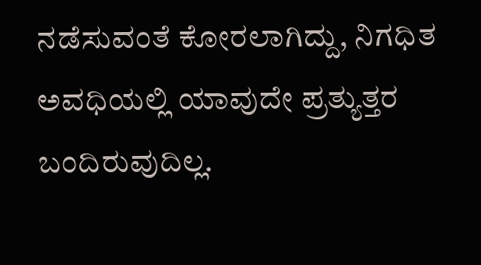ನಡೆಸುವಂತೆ ಕೋರಲಾಗಿದ್ದು, ನಿಗಧಿತ ಅವಧಿಯಲ್ಲಿ ಯಾವುದೇ ಪ್ರತ್ಯುತ್ತರ ಬಂದಿರುವುದಿಲ್ಲ.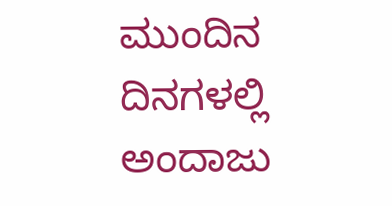ಮುಂದಿನ ದಿನಗಳಲ್ಲಿ ಅಂದಾಜು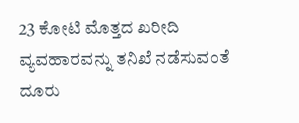23 ಕೋಟಿ ಮೊತ್ತದ ಖರೀದಿ ವ್ಯವಹಾರವನ್ನು ತನಿಖೆ ನಡೆಸುವಂತೆ ದೂರು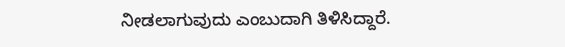ನೀಡಲಾಗುವುದು ಎಂಬುದಾಗಿ ತಿಳಿಸಿದ್ದಾರೆ.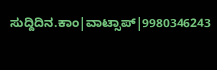ಸುದ್ದಿದಿನ.ಕಾಂ|ವಾಟ್ಸಾಪ್|9980346243